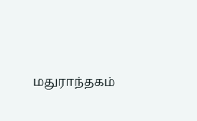மதுராந்தகம்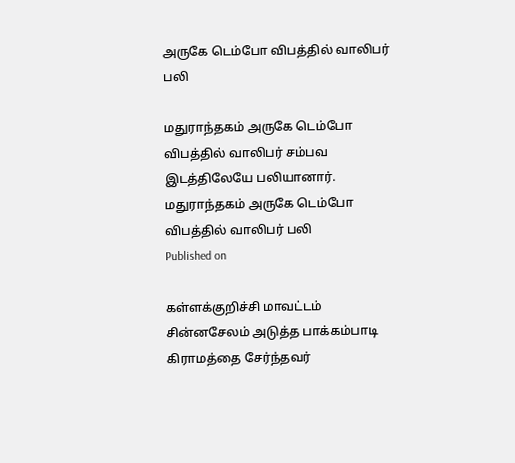அருகே டெம்போ விபத்தில் வாலிபர் பலி

மதுராந்தகம் அருகே டெம்போ விபத்தில் வாலிபர் சம்பவ இடத்திலேயே பலியானார்.
மதுராந்தகம் அருகே டெம்போ விபத்தில் வாலிபர் பலி
Published on

கள்ளக்குறிச்சி மாவட்டம் சின்னசேலம் அடுத்த பாக்கம்பாடி கிராமத்தை சேர்ந்தவர்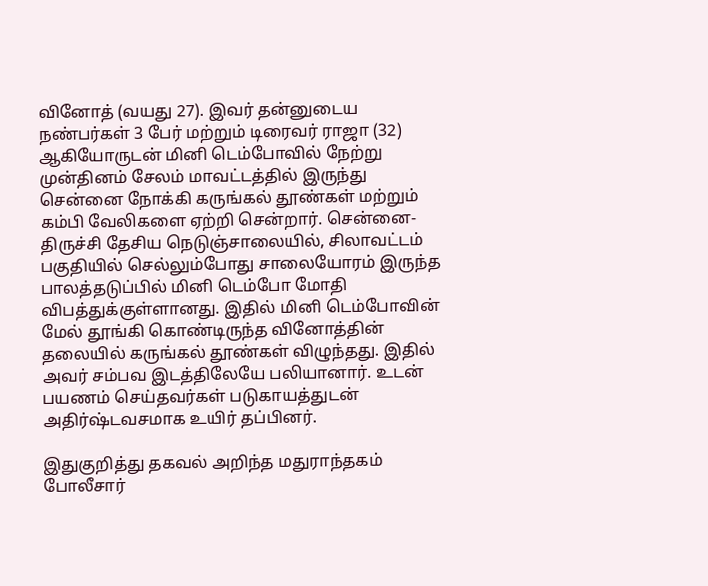வினோத் (வயது 27). இவர் தன்னுடைய நண்பர்கள் 3 பேர் மற்றும் டிரைவர் ராஜா (32) ஆகியோருடன் மினி டெம்போவில் நேற்று முன்தினம் சேலம் மாவட்டத்தில் இருந்து சென்னை நோக்கி கருங்கல் தூண்கள் மற்றும் கம்பி வேலிகளை ஏற்றி சென்றார். சென்னை- திருச்சி தேசிய நெடுஞ்சாலையில், சிலாவட்டம் பகுதியில் செல்லும்போது சாலையோரம் இருந்த பாலத்தடுப்பில் மினி டெம்போ மோதி விபத்துக்குள்ளானது. இதில் மினி டெம்போவின் மேல் தூங்கி கொண்டிருந்த வினோத்தின் தலையில் கருங்கல் தூண்கள் விழுந்தது. இதில் அவர் சம்பவ இடத்திலேயே பலியானார். உடன் பயணம் செய்தவர்கள் படுகாயத்துடன் அதிர்ஷ்டவசமாக உயிர் தப்பினர்.

இதுகுறித்து தகவல் அறிந்த மதுராந்தகம் போலீசார்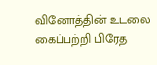வினோத்தின் உடலை கைப்பற்றி பிரேத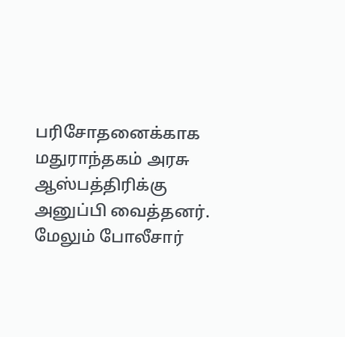பரிசோதனைக்காக மதுராந்தகம் அரசு ஆஸ்பத்திரிக்கு அனுப்பி வைத்தனர். மேலும் போலீசார்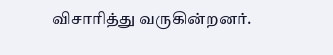விசாரித்து வருகின்றனர்.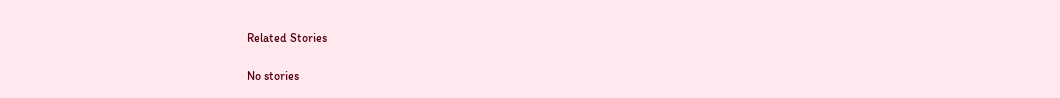Related Stories

No stories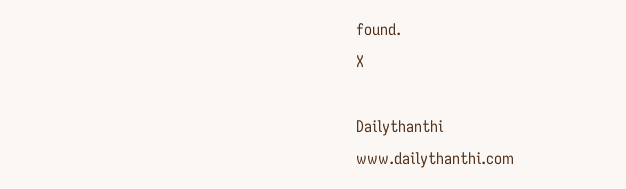found.
X

Dailythanthi
www.dailythanthi.com